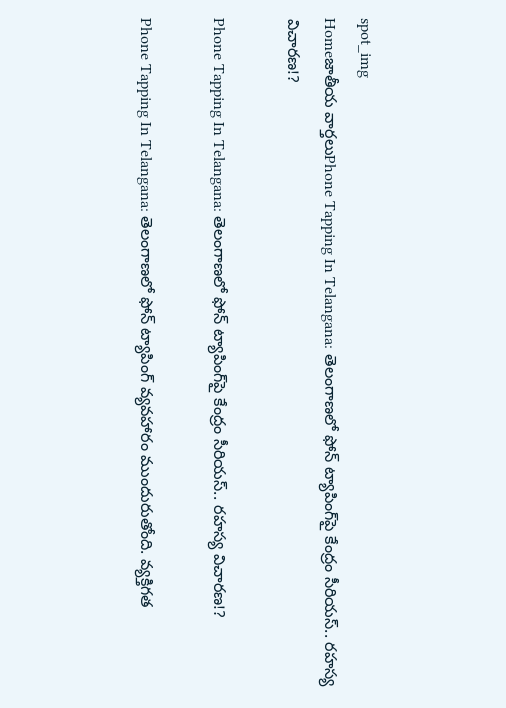spot_img
Homeజాతీయ వార్తలుPhone Tapping In Telangana: తెలంగాణలో ఫోన్‌ ట్యాపింగ్‌పై కేంద్రం సీరియస్‌.. రహస్య విచారణ!?

Phone Tapping In Telangana: తెలంగాణలో ఫోన్‌ ట్యాపింగ్‌పై కేంద్రం సీరియస్‌.. రహస్య విచారణ!?

Phone Tapping In Telangana: తెలంగాణలో ఫోన్‌ ట్యాపింగ్‌ వ్యవహారం ముందురుతోంది. వ్యక్తిగత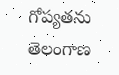గోప్యతను తెలంగాణ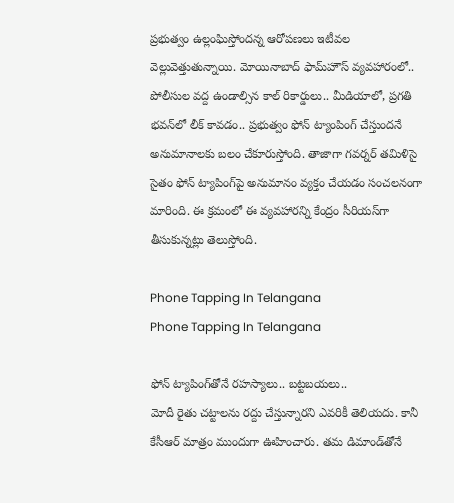ప్రభుత్వం ఉల్లంఘిస్తోందన్న ఆరోపణలు ఇటీవల వెల్లువెత్తుతున్నాయి. మోయినాబాద్‌ ఫామ్‌హౌస్‌ వ్యవహారంలో.. పోలీసుల వద్ద ఉండాల్సిన కాల్‌ రికార్డులు.. మీడియాలో, ప్రగతి భవన్‌లో లీక్‌ కావడం.. ప్రభుత్వం ఫోన్‌ ట్యాంపింగ్‌ చేస్తుందనే అనుమానాలకు బలం చేకూరుస్తోంది. తాజాగా గవర్నర్‌ తమిళిసై సైతం ఫోన్‌ ట్యాపింగ్‌పై అనుమానం వ్యక్తం చేయడం సంచలనంగా మారింది. ఈ క్రమంలో ఈ వ్యవహారన్ని కేంద్రం సీరియస్‌గా తీసుకున్నట్లు తెలుస్తోంది.

Phone Tapping In Telangana
Phone Tapping In Telangana

ఫోన్‌ ట్యాపింగ్‌తోనే రహస్యాలు.. బట్టబయలు..
మోదీ రైతు చట్టాలను రద్దు చేస్తున్నారని ఎవరికీ తెలియదు. కానీ కేసీఆర్‌ మాత్రం ముందుగా ఊహించారు. తమ డిమాండ్‌తోనే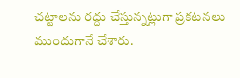చట్టాలను రద్దు చేస్తున్నట్లుగా ప్రకటనలు ముందుగానే చేశారు.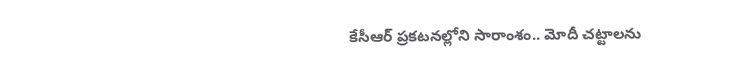కేసీఆర్‌ ప్రకటనల్లోని సారాంశం.. మోదీ చట్టాలను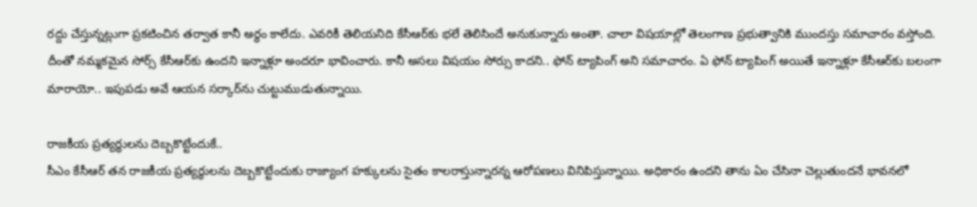రద్దు చేస్తున్నట్లుగా ప్రకటించిన తర్వాత కానీ అర్థం కాలేదు. ఎవరికీ తెలియనిది కేసీఆర్‌కు భలే తెలిసిందే అనుకున్నారు అంతా. చాలా విషయాల్లో తెలంగాణ ప్రభుత్వానికి ముందస్తు సమాచారం వస్తోంది. దీంతో నమ్మకమైన సోర్స్‌ కేసీఆర్‌కు ఉందని ఇన్నాళ్లూ అందరూ భావించారు. కానీ అసలు విషయం సోర్సు కాదని.. ఫోన్‌ ట్యాపింగ్‌ అని సమాచారం. ఏ ఫోన్‌ ట్యాపింగ్‌ అయితే ఇన్నాళ్లూ కేసీఆర్‌కు బలంగా మారాయో.. ఇపుపడు అవే ఆయన సర్కార్‌ను చుట్టుముడుతున్నాయి.

రాజకీయ ప్రత్యర్థులను దెబ్బకొట్టేందుకే..
సీఎం కేసీఆర్‌ తన రాజకీయ ప్రత్యర్థులను దెబ్బకొట్టేందుకు రాజ్యాంగ హక్కులను సైతం కాలరాస్తున్నారన్న ఆరోపణలు వినిపిస్తున్నాయి. అధికారం ఉందని తాను ఏం చేసినా చెల్లుతుందనే భావనలో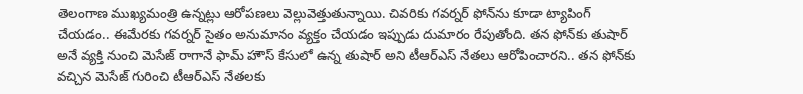తెలంగాణ ముఖ్యమంత్రి ఉన్నట్లు ఆరోపణలు వెల్లువెత్తుతున్నాయి. చివరికు గవర్నర్‌ ఫోన్‌ను కూడా ట్యాపింగ్‌ చేయడం.. ఈమేరకు గవర్నర్‌ సైతం అనుమానం వ్యక్తం చేయడం ఇప్పుడు దుమారం రేపుతోంది. తన ఫోన్‌కు తుషార్‌ అనే వ్యక్తి నుంచి మెసేజ్‌ రాగానే ఫామ్‌ హౌస్‌ కేసులో ఉన్న తుషార్‌ అని టీఆర్‌ఎస్‌ నేతలు ఆరోపించారని.. తన ఫోన్‌కు వచ్చిన మెసేజ్‌ గురించి టీఆర్‌ఎస్‌ నేతలకు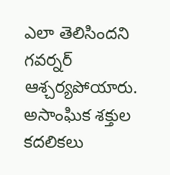ఎలా తెలిసిందని గవర్నర్‌ ఆశ్చర్యపోయారు. అసాంఘిక శక్తుల కదలికలు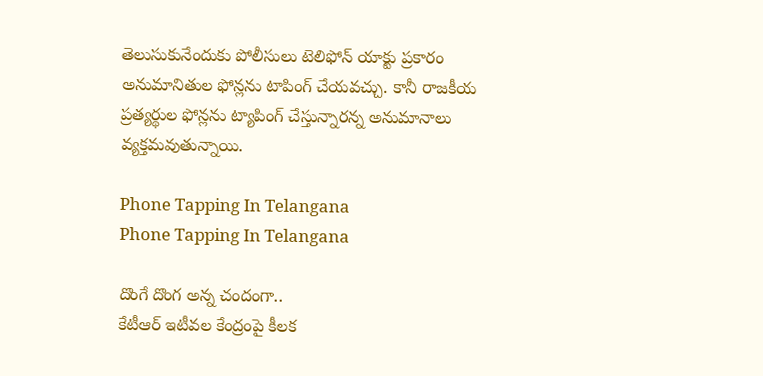తెలుసుకునేందుకు పోలీసులు టెలిఫోన్‌ యాక్టు ప్రకారం అనుమానితుల ఫోన్లను టాపింగ్‌ చేయవచ్చు. కానీ రాజకీయ ప్రత్యర్థుల ఫోన్లను ట్యాపింగ్‌ చేస్తున్నారన్న అనుమానాలు వ్యక్తమవుతున్నాయి.

Phone Tapping In Telangana
Phone Tapping In Telangana

దొంగే దొంగ అన్న చందంగా..
కేటీఆర్‌ ఇటీవల కేంద్రంపై కీలక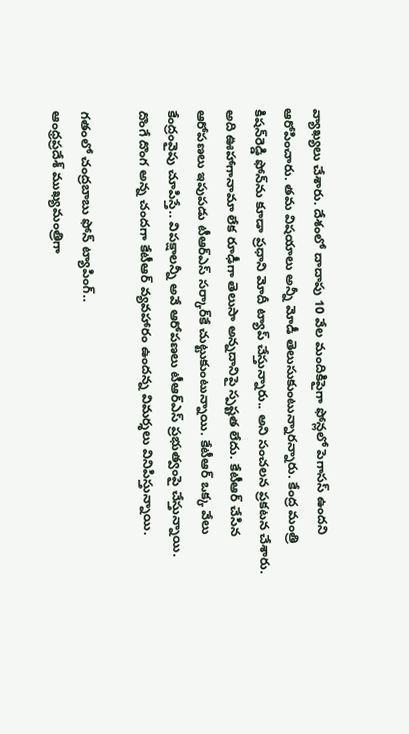వ్యాఖ్యలు చేశారు. దేశంలో దాదాపు 10 వేల మందికిపైగా ఫోన్లలో పెగాసస్‌ ఉందని ఆరోపించారు. తమ విషయాలు అన్నీ మోడీ తెలుసుకుంటున్నారన్నారు. కేంద్ర మంత్రి కిషన్‌రెడ్డి ఫోన్‌ను కూడా ప్రధాని మోదీ ట్యాప్‌ చేస్తున్నారు.. అని సంచలన ప్రకటన చేశారు. అది ఊహాగానామా లేక రూఢీగా తెలుసా అన్నదానిపై స్పష్టత లేదు. కేటీఆర్‌ చేసిన ఆరోపణలు ఇపుపడు టీఆర్‌ఎస్‌ సర్కార్‌కే చుట్టుకుంటున్నాయి. కేటీఆర్‌ ఒక్క వేలు కేంద్రంవైపు చూపిస్తే.. విపక్షాలన్నీ అవే ఆరోపణలు టీఆర్‌ఎస్‌ ప్రభుత్వంపై చేస్తున్నాయి. దొంగే దొంగ అన్న చందగా కేటీఆర్‌ వ్యవహారం ఉందన్న విమర్శలు వినిపిస్తున్నాయి.

గతంలో చంద్రబాబు ఫోన్‌ ట్యాపింగ్‌..
ఆంధ్రప్రదేశ్‌ ముఖ్యమంత్రిగా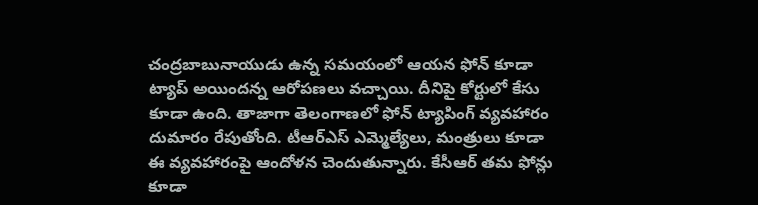చంద్రబాబునాయుడు ఉన్న సమయంలో ఆయన ఫోన్‌ కూడా ట్యాప్‌ అయిందన్న ఆరోపణలు వచ్చాయి. దీనిపై కోర్టులో కేసు కూడా ఉంది. తాజాగా తెలంగాణలో ఫోన్‌ ట్యాపింగ్‌ వ్యవహారం దుమారం రేపుతోంది. టీఆర్‌ఎస్‌ ఎమ్మెల్యేలు, మంత్రులు కూడా ఈ వ్యవహారంపై ఆందోళన చెందుతున్నారు. కేసీఆర్‌ తమ ఫోన్లు కూడా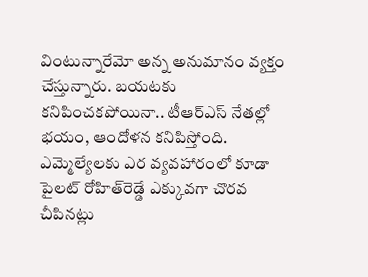వింటున్నారేమో అన్న అనుమానం వ్యక్తం చేస్తున్నారు. బయటకు కనిపించకపోయినా.. టీఆర్‌ఎస్‌ నేతల్లో భయం, ఆందోళన కనిపిస్తోంది. ఎమ్మెల్యేలకు ఎర వ్యవహారంలో కూడా పైలట్‌ రోహిత్‌రెడ్డే ఎక్కువగా చొరవ చీపినట్లు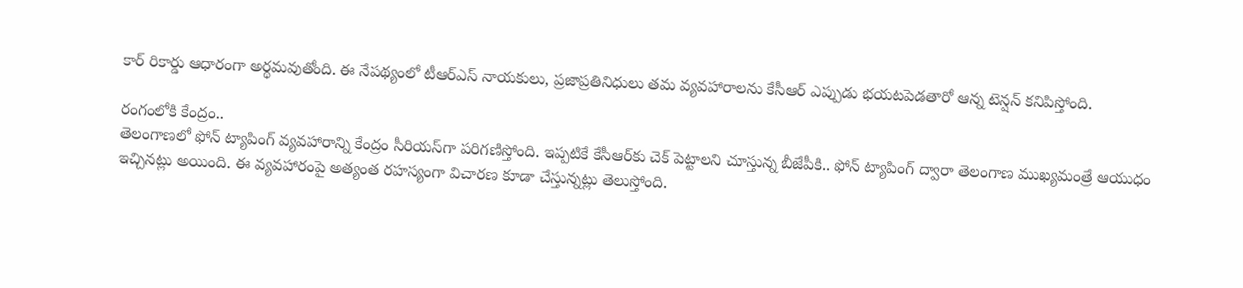కార్‌ రికార్డు ఆధారంగా అర్థమవుతోంది. ఈ నేపథ్యంలో టీఆర్‌ఎస్‌ నాయకులు, ప్రజాప్రతినిధులు తమ వ్యవహారాలను కేసీఆర్‌ ఎప్పుడు భయటపెడతారో ఆన్న టెన్షన్‌ కనిపిస్తోంది.

రంగంలోకి కేంద్రం..
తెలంగాణలో ఫోన్‌ ట్యాపింగ్‌ వ్యవహారాన్ని కేంద్రం సీరియస్‌గా పరిగణిస్తోంది. ఇప్పటికే కేసీఆర్‌కు చెక్‌ పెట్టాలని చూస్తున్న బీజేపీకి.. ఫోన్‌ ట్యాపింగ్‌ ద్వారా తెలంగాణ ముఖ్యమంత్రే ఆయుధం ఇచ్చినట్లు అయింది. ఈ వ్యవహారంపై అత్యంత రహస్యంగా విచారణ కూడా చేస్తున్నట్లు తెలుస్తోంది.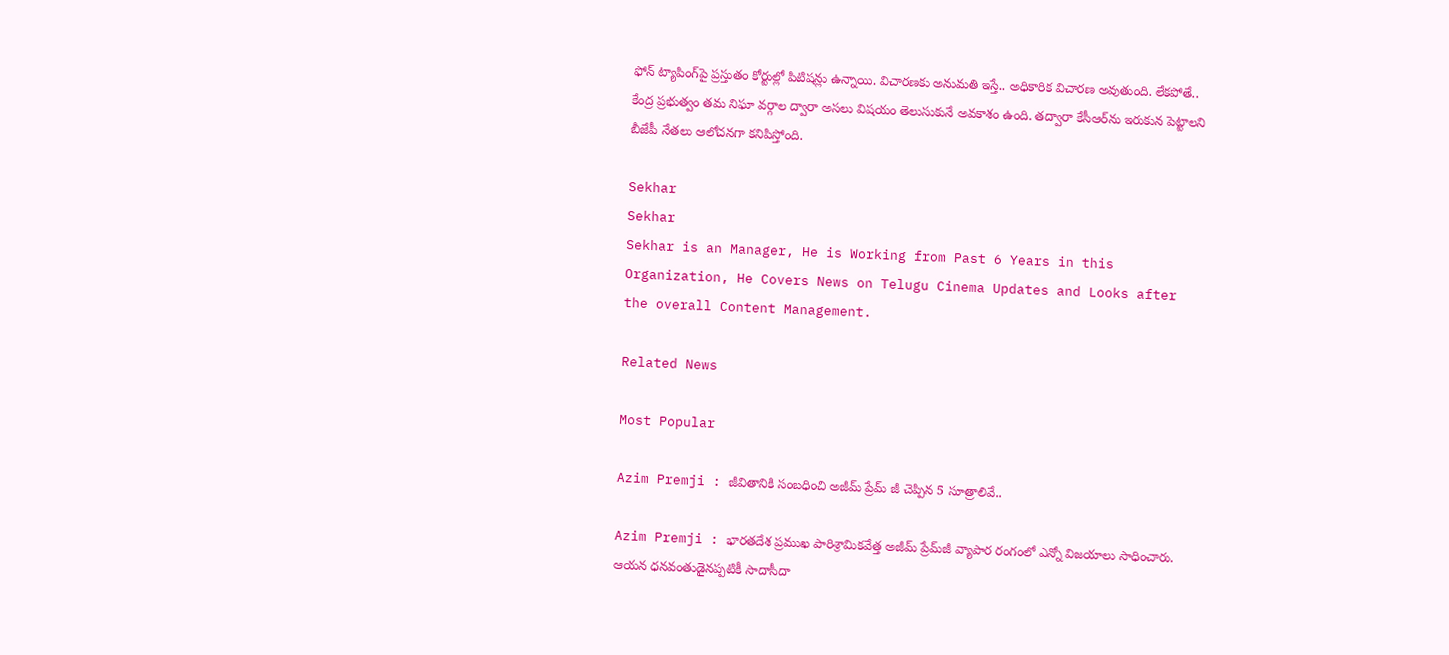ఫోన్‌ ట్యాపింగ్‌పై ప్రస్తుతం కోర్టుల్లో పిటిషన్లు ఉన్నాయి. విచారణకు అనుమతి ఇస్తే.. అధికారిక విచారణ అవుతుంది. లేకపోతే.. కేంద్ర ప్రభుత్వం తమ నిఘా వర్గాల ద్వారా అసలు విషయం తెలుసుకునే అవకాశం ఉంది. తద్వారా కేసీఆర్‌ను ఇరుకున పెట్టాలని బీజేపీ నేతలు ఆలోచనగా కనిపిస్తోంది.

Sekhar
Sekhar
Sekhar is an Manager, He is Working from Past 6 Years in this Organization, He Covers News on Telugu Cinema Updates and Looks after the overall Content Management.

Related News

Most Popular

Azim Premji : జీవితానికి సంబధించి అజీమ్ ప్రేమ్ జీ చెప్పిన 5 సూత్రాలివే..

Azim Premji : భారతదేశ ప్రముఖ పారిశ్రామికవేత్త అజీమ్ ప్రేమ్‌జీ వ్యాపార రంగంలో ఎన్నో విజయాలు సాధించారు. ఆయన ధనవంతుడైనప్పటికీ సాదాసీదా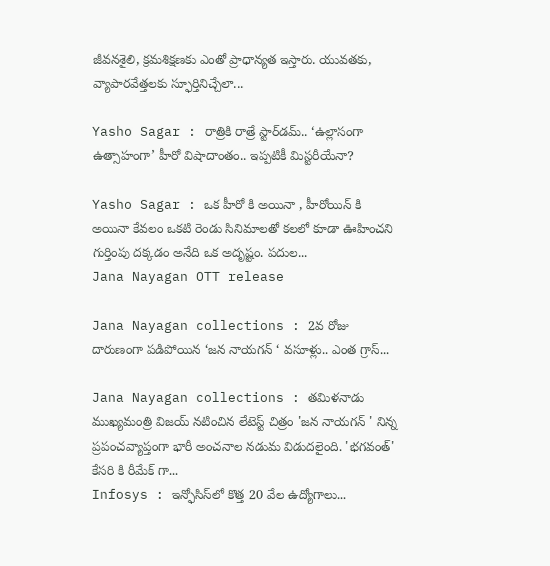జీవనశైలి, క్రమశిక్షణకు ఎంతో ప్రాధాన్యత ఇస్తారు. యువతకు, వ్యాపారవేత్తలకు స్ఫూర్తినిచ్చేలా...

Yasho Sagar : రాత్రికి రాత్రే స్టార్‌డమ్.. ‘ఉల్లాసంగా ఉత్సాహంగా’ హీరో విషాదాంతం.. ఇప్పటికీ మిస్టరీయేనా?

Yasho Sagar : ఒక హీరో కి అయినా , హీరోయిన్ కి అయినా కేవలం ఒకటి రెండు సినిమాలతో కలలో కూడా ఊహించని గుర్తింపు దక్కడం అనేది ఒక అదృష్టం. పదుల...
Jana Nayagan OTT release

Jana Nayagan collections : 2వ రోజు దారుణంగా పడిపోయిన ‘జన నాయగన్ ‘ వసూళ్లు.. ఎంత గ్రాస్...

Jana Nayagan collections : తమిళనాడు ముఖ్యమంత్రి విజయ్ నటించిన లేటెస్ట్ చిత్రం 'జన నాయగన్ ' నిన్న ప్రపంచవ్యాప్తంగా భారీ అంచనాల నడుమ విడుదలైంది. 'భగవంత్' కేసరి కి రీమేక్ గా...
Infosys : ఇన్ఫోసిస్‌లో కొత్త 20 వేల ఉద్యోగాలు...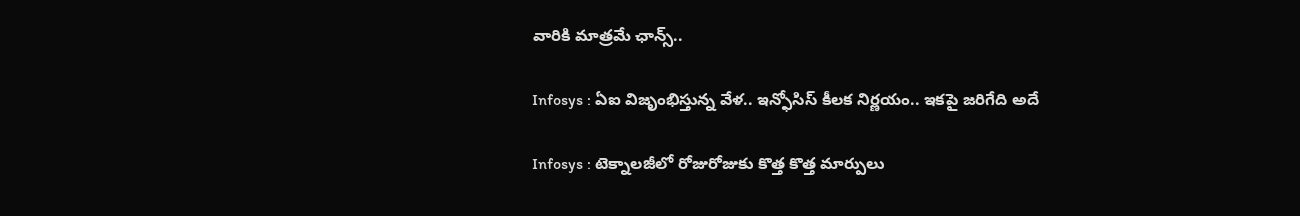వారికి మాత్రమే ఛాన్స్‌..

Infosys : ఏఐ విజృంభిస్తున్న వేళ.. ఇన్ఫోసిస్ కీలక నిర్ణయం.. ఇకపై జరిగేది అదే

Infosys : టెక్నాలజీలో రోజురోజుకు కొత్త కొత్త మార్పులు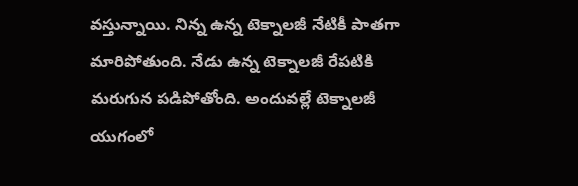వస్తున్నాయి. నిన్న ఉన్న టెక్నాలజీ నేటికీ పాతగా మారిపోతుంది. నేడు ఉన్న టెక్నాలజీ రేపటికి మరుగున పడిపోతోంది. అందువల్లే టెక్నాలజీ యుగంలో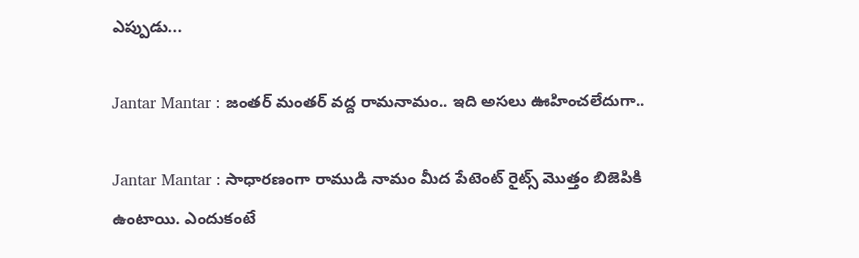ఎప్పుడు...

Jantar Mantar : జంతర్ మంతర్ వద్ద రామనామం.. ఇది అసలు ఊహించలేదుగా..

Jantar Mantar : సాధారణంగా రాముడి నామం మీద పేటెంట్ రైట్స్ మొత్తం బిజెపికి ఉంటాయి. ఎందుకంటే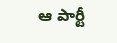ఆ పార్టీ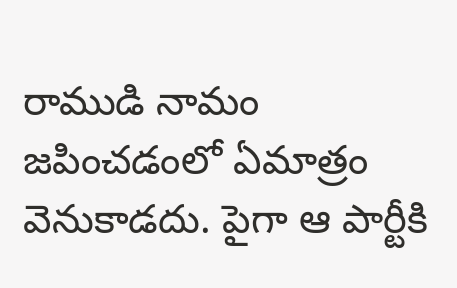రాముడి నామం జపించడంలో ఏమాత్రం వెనుకాడదు. పైగా ఆ పార్టీకి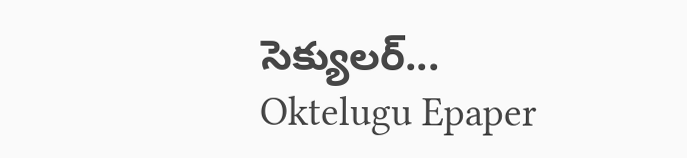సెక్యులర్...
Oktelugu Epaper